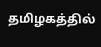தமிழகத்தில்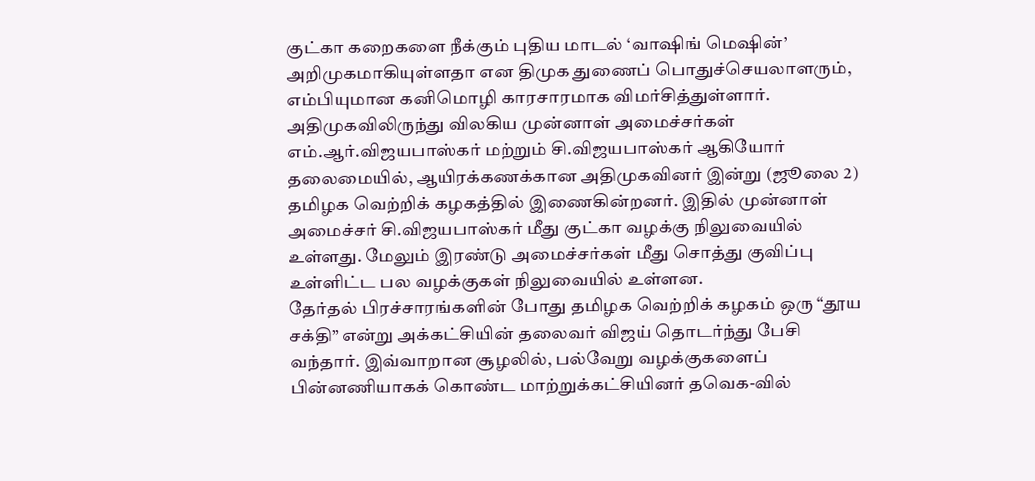குட்கா கறைகளை நீக்கும் புதிய மாடல் ‘வாஷிங் மெஷின்’ அறிமுகமாகியுள்ளதா என திமுக துணைப் பொதுச்செயலாளரும், எம்பியுமான கனிமொழி காரசாரமாக விமர்சித்துள்ளார்.
அதிமுகவிலிருந்து விலகிய முன்னாள் அமைச்சர்கள் எம்.ஆர்.விஜயபாஸ்கர் மற்றும் சி.விஜயபாஸ்கர் ஆகியோர் தலைமையில், ஆயிரக்கணக்கான அதிமுகவினர் இன்று (ஜூலை 2) தமிழக வெற்றிக் கழகத்தில் இணைகின்றனர். இதில் முன்னாள் அமைச்சர் சி.விஜயபாஸ்கர் மீது குட்கா வழக்கு நிலுவையில் உள்ளது. மேலும் இரண்டு அமைச்சர்கள் மீது சொத்து குவிப்பு உள்ளிட்ட பல வழக்குகள் நிலுவையில் உள்ளன.
தேர்தல் பிரச்சாரங்களின் போது தமிழக வெற்றிக் கழகம் ஒரு “தூய சக்தி” என்று அக்கட்சியின் தலைவர் விஜய் தொடர்ந்து பேசி வந்தார். இவ்வாறான சூழலில், பல்வேறு வழக்குகளைப் பின்னணியாகக் கொண்ட மாற்றுக்கட்சியினர் தவெக-வில்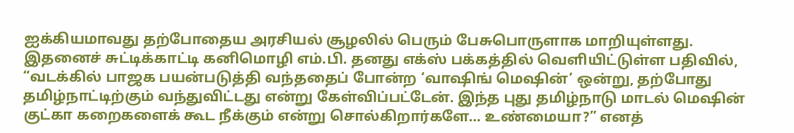ஐக்கியமாவது தற்போதைய அரசியல் சூழலில் பெரும் பேசுபொருளாக மாறியுள்ளது.
இதனைச் சுட்டிக்காட்டி கனிமொழி எம்.பி. தனது எக்ஸ் பக்கத்தில் வெளியிட்டுள்ள பதிவில், “வடக்கில் பாஜக பயன்படுத்தி வந்ததைப் போன்ற ‘வாஷிங் மெஷின்’ ஒன்று, தற்போது தமிழ்நாட்டிற்கும் வந்துவிட்டது என்று கேள்விப்பட்டேன். இந்த புது தமிழ்நாடு மாடல் மெஷின் குட்கா கறைகளைக் கூட நீக்கும் என்று சொல்கிறார்களே… உண்மையா?” எனத்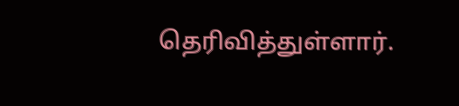தெரிவித்துள்ளார்.